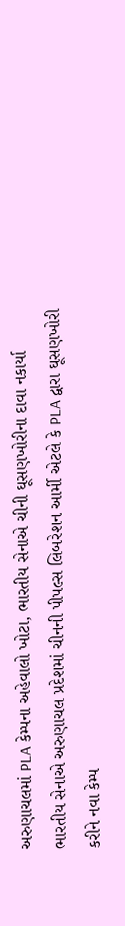અરુણાચલમાં PLA કેમ્પના અહેવાલો ખોટા, ભારતીય સેનાએ ચીની ઘૂસણખોરીના દાવા નકાર્યા
ભારતીય સેનાએ અરુણાચલ પ્રદેશમાં ચીનની પીપલ્સ લિબરેશન આર્મી એટલે કે PLA દ્વારા ઘૂસણખોરી કરીને નવા કેમ્પ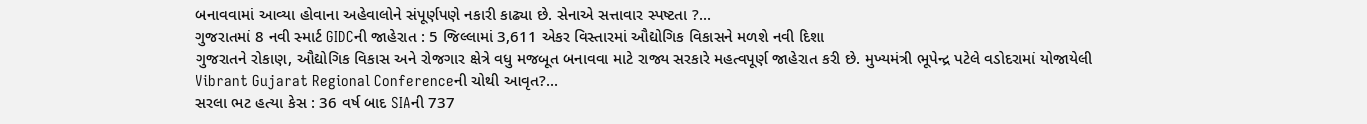બનાવવામાં આવ્યા હોવાના અહેવાલોને સંપૂર્ણપણે નકારી કાઢ્યા છે. સેનાએ સત્તાવાર સ્પષ્ટતા ?...
ગુજરાતમાં 8 નવી સ્માર્ટ GIDCની જાહેરાત : 5 જિલ્લામાં 3,611 એકર વિસ્તારમાં ઔદ્યોગિક વિકાસને મળશે નવી દિશા
ગુજરાતને રોકાણ, ઔદ્યોગિક વિકાસ અને રોજગાર ક્ષેત્રે વધુ મજબૂત બનાવવા માટે રાજ્ય સરકારે મહત્વપૂર્ણ જાહેરાત કરી છે. મુખ્યમંત્રી ભૂપેન્દ્ર પટેલે વડોદરામાં યોજાયેલી Vibrant Gujarat Regional Conferenceની ચોથી આવૃત?...
સરલા ભટ હત્યા કેસ : 36 વર્ષ બાદ SIAની 737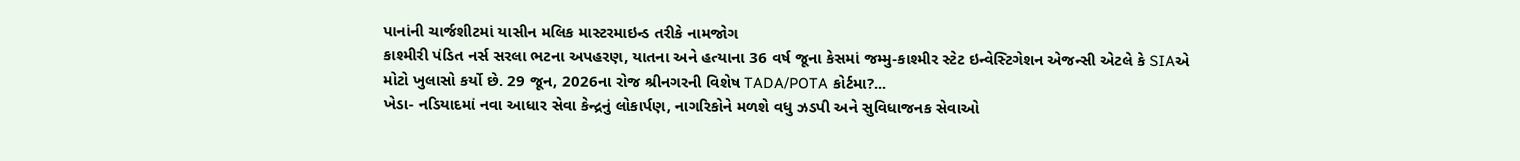પાનાંની ચાર્જશીટમાં યાસીન મલિક માસ્ટરમાઇન્ડ તરીકે નામજોગ
કાશ્મીરી પંડિત નર્સ સરલા ભટના અપહરણ, યાતના અને હત્યાના 36 વર્ષ જૂના કેસમાં જમ્મુ-કાશ્મીર સ્ટેટ ઇન્વેસ્ટિગેશન એજન્સી એટલે કે SIAએ મોટો ખુલાસો કર્યો છે. 29 જૂન, 2026ના રોજ શ્રીનગરની વિશેષ TADA/POTA કોર્ટમા?...
ખેડા- નડિયાદમાં નવા આધાર સેવા કેન્દ્રનું લોકાર્પણ, નાગરિકોને મળશે વધુ ઝડપી અને સુવિધાજનક સેવાઓ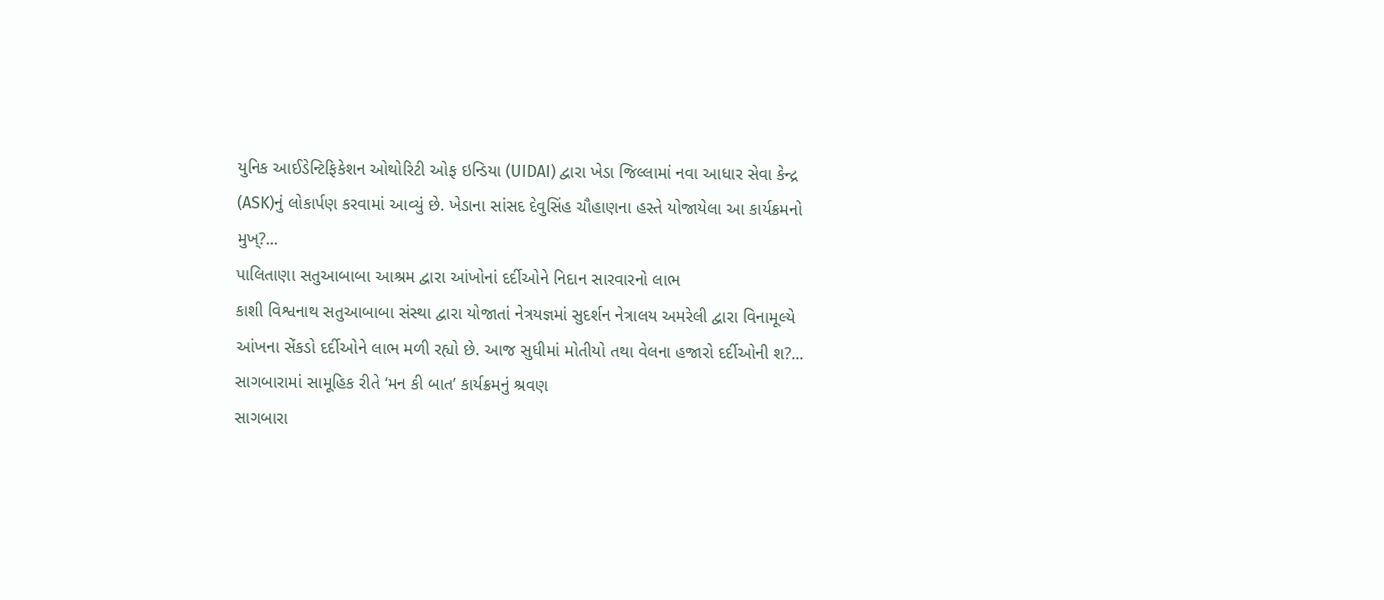યુનિક આઈડેન્ટિફિકેશન ઓથોરિટી ઓફ ઇન્ડિયા (UIDAI) દ્વારા ખેડા જિલ્લામાં નવા આધાર સેવા કેન્દ્ર (ASK)નું લોકાર્પણ કરવામાં આવ્યું છે. ખેડાના સાંસદ દેવુસિંહ ચૌહાણના હસ્તે યોજાયેલા આ કાર્યક્રમનો મુખ્?...
પાલિતાણા સતુઆબાબા આશ્રમ દ્વારા આંખોનાં દર્દીઓને નિદાન સારવારનો લાભ
કાશી વિશ્વનાથ સતુઆબાબા સંસ્થા દ્વારા યોજાતાં નેત્રયજ્ઞમાં સુદર્શન નેત્રાલય અમરેલી દ્વારા વિનામૂલ્યે આંખના સેંકડો દર્દીઓને લાભ મળી રહ્યો છે. આજ સુધીમાં મોતીયો તથા વેલના હજારો દર્દીઓની શ?...
સાગબારામાં સામૂહિક રીતે ‘મન કી બાત’ કાર્યક્રમનું શ્રવણ
સાગબારા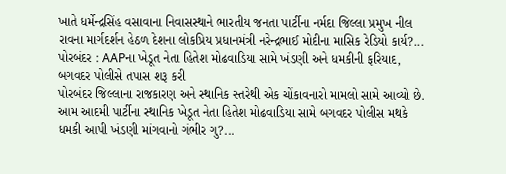ખાતે ધર્મેન્દ્રસિંહ વસાવાના નિવાસસ્થાને ભારતીય જનતા પાર્ટીના નર્મદા જિલ્લા પ્રમુખ નીલ રાવના માર્ગદર્શન હેઠળ દેશના લોકપ્રિય પ્રધાનમંત્રી નરેન્દ્રભાઈ મોદીના માસિક રેડિયો કાર્ય?...
પોરબંદર : AAPના ખેડૂત નેતા હિતેશ મોઢવાડિયા સામે ખંડણી અને ધમકીની ફરિયાદ, બગવદર પોલીસે તપાસ શરૂ કરી
પોરબંદર જિલ્લાના રાજકારણ અને સ્થાનિક સ્તરેથી એક ચોંકાવનારો મામલો સામે આવ્યો છે. આમ આદમી પાર્ટીના સ્થાનિક ખેડૂત નેતા હિતેશ મોઢવાડિયા સામે બગવદર પોલીસ મથકે ધમકી આપી ખંડણી માંગવાનો ગંભીર ગુ?...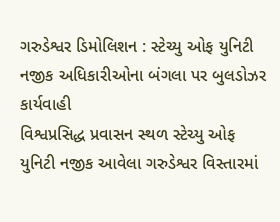ગરુડેશ્વર ડિમોલિશન : સ્ટેચ્યુ ઓફ યુનિટી નજીક અધિકારીઓના બંગલા પર બુલડોઝર કાર્યવાહી
વિશ્વપ્રસિદ્ધ પ્રવાસન સ્થળ સ્ટેચ્યુ ઓફ યુનિટી નજીક આવેલા ગરુડેશ્વર વિસ્તારમાં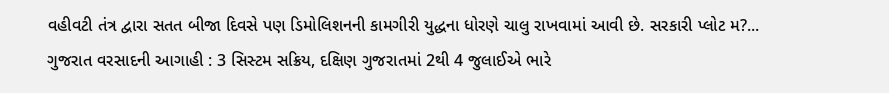વહીવટી તંત્ર દ્વારા સતત બીજા દિવસે પણ ડિમોલિશનની કામગીરી યુદ્ધના ધોરણે ચાલુ રાખવામાં આવી છે. સરકારી પ્લોટ મ?...
ગુજરાત વરસાદની આગાહી : 3 સિસ્ટમ સક્રિય, દક્ષિણ ગુજરાતમાં 2થી 4 જુલાઈએ ભારે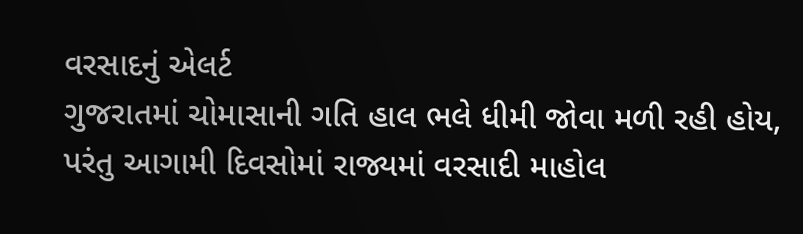વરસાદનું એલર્ટ
ગુજરાતમાં ચોમાસાની ગતિ હાલ ભલે ધીમી જોવા મળી રહી હોય, પરંતુ આગામી દિવસોમાં રાજ્યમાં વરસાદી માહોલ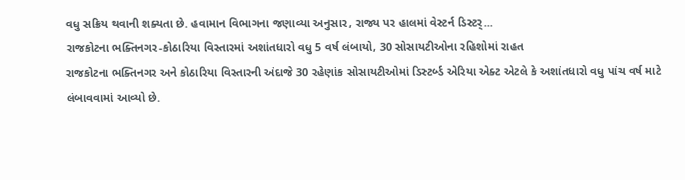વધુ સક્રિય થવાની શક્યતા છે. હવામાન વિભાગના જણાવ્યા અનુસાર, રાજ્ય પર હાલમાં વેસ્ટર્ન ડિસ્ટર્...
રાજકોટના ભક્તિનગર-કોઠારિયા વિસ્તારમાં અશાંતધારો વધુ 5 વર્ષ લંબાયો, 30 સોસાયટીઓના રહિશોમાં રાહત
રાજકોટના ભક્તિનગર અને કોઠારિયા વિસ્તારની અંદાજે 30 રહેણાંક સોસાયટીઓમાં ડિસ્ટર્બ્ડ એરિયા એક્ટ એટલે કે અશાંતધારો વધુ પાંચ વર્ષ માટે લંબાવવામાં આવ્યો છે.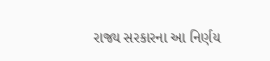રાજ્ય સરકારના આ નિર્ણય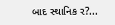બાદ સ્થાનિક ર?...